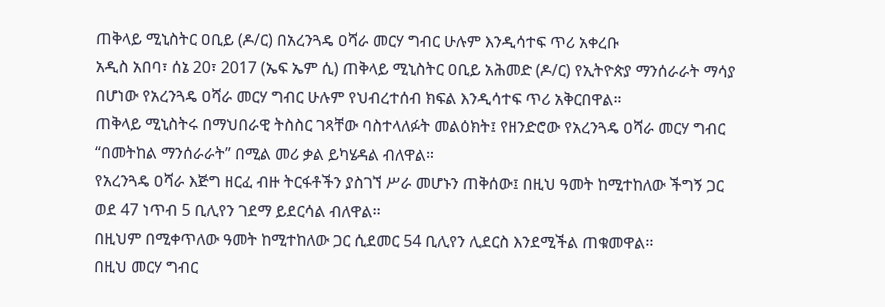ጠቅላይ ሚኒስትር ዐቢይ (ዶ/ር) በአረንጓዴ ዐሻራ መርሃ ግብር ሁሉም እንዲሳተፍ ጥሪ አቀረቡ
አዲስ አበባ፣ ሰኔ 20፣ 2017 (ኤፍ ኤም ሲ) ጠቅላይ ሚኒስትር ዐቢይ አሕመድ (ዶ/ር) የኢትዮጵያ ማንሰራራት ማሳያ በሆነው የአረንጓዴ ዐሻራ መርሃ ግብር ሁሉም የህብረተሰብ ክፍል እንዲሳተፍ ጥሪ አቅርበዋል።
ጠቅላይ ሚኒስትሩ በማህበራዊ ትስስር ገጻቸው ባስተላለፉት መልዕክት፤ የዘንድሮው የአረንጓዴ ዐሻራ መርሃ ግብር “በመትከል ማንሰራራት” በሚል መሪ ቃል ይካሄዳል ብለዋል።
የአረንጓዴ ዐሻራ እጅግ ዘርፈ ብዙ ትርፋቶችን ያስገኘ ሥራ መሆኑን ጠቅሰው፤ በዚህ ዓመት ከሚተከለው ችግኝ ጋር ወደ 47 ነጥብ 5 ቢሊየን ገደማ ይደርሳል ብለዋል፡፡
በዚህም በሚቀጥለው ዓመት ከሚተከለው ጋር ሲደመር 54 ቢሊየን ሊደርስ እንደሚችል ጠቁመዋል፡፡
በዚህ መርሃ ግብር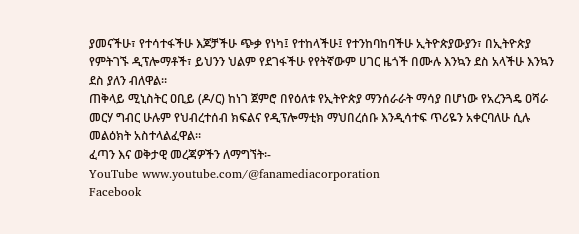ያመናችሁ፣ የተሳተፋችሁ እጆቻችሁ ጭቃ የነካ፤ የተከላችሁ፤ የተንከባከባችሁ ኢትዮጵያውያን፣ በኢትዮጵያ የምትገኙ ዲፕሎማቶች፣ ይህንን ህልም የደገፋችሁ የየትኛውም ሀገር ዜጎች በሙሉ እንኳን ደስ አላችሁ እንኳን ደስ ያለን ብለዋል።
ጠቅላይ ሚኒስትር ዐቢይ (ዶ/ር) ከነገ ጀምሮ በየዕለቱ የኢትዮጵያ ማንሰራራት ማሳያ በሆነው የአረንጓዴ ዐሻራ መርሃ ግብር ሁሉም የህብረተሰብ ክፍልና የዲፕሎማቲክ ማህበረሰቡ እንዲሳተፍ ጥሪዬን አቀርባለሁ ሲሉ መልዕክት አስተላልፈዋል።
ፈጣን እና ወቅታዊ መረጃዎችን ለማግኘት፡-
YouTube www.youtube.com/@fanamediacorporation
Facebook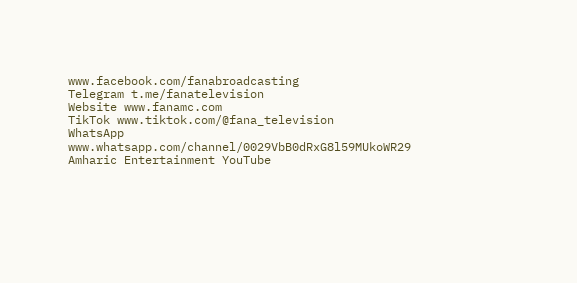www.facebook.com/fanabroadcasting
Telegram t.me/fanatelevision
Website www.fanamc.com
TikTok www.tiktok.com/@fana_television
WhatsApp www.whatsapp.com/channel/0029VbB0dRxG8l59MUkoWR29
Amharic Entertainment YouTube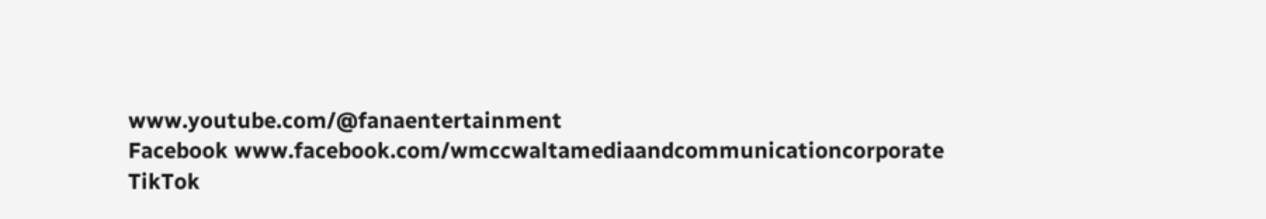www.youtube.com/@fanaentertainment
Facebook www.facebook.com/wmccwaltamediaandcommunicationcorporate
TikTok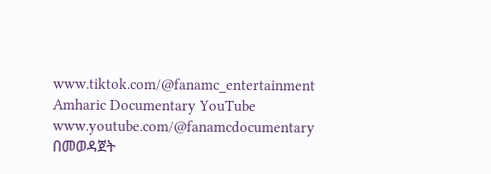www.tiktok.com/@fanamc_entertainment
Amharic Documentary YouTube www.youtube.com/@fanamcdocumentary በመወዳጀት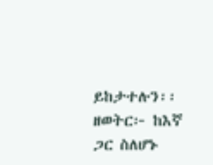ይከታተሉን፡፡
ዘወትር፦ ከእኛ ጋር ስለሆኑ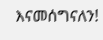እናመሰግናለን!